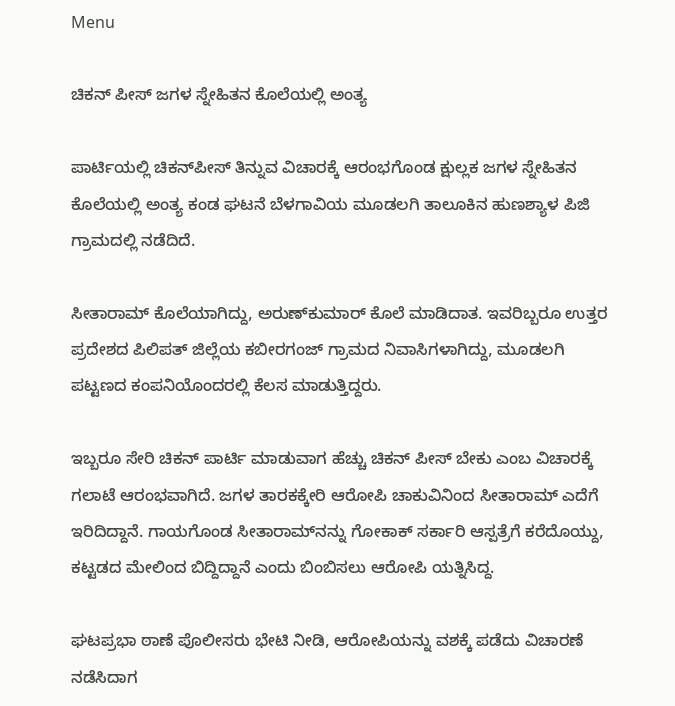Menu

ಚಿಕನ್‌ ಪೀಸ್‌ ಜಗಳ ಸ್ನೇಹಿತನ ಕೊಲೆಯಲ್ಲಿ ಅಂತ್ಯ

ಪಾರ್ಟಿಯಲ್ಲಿ ಚಿಕನ್‌ಪೀಸ್‌ ತಿನ್ನುವ ವಿಚಾರಕ್ಕೆ ಆರಂಭಗೊಂಡ ಕ್ಷುಲ್ಲಕ ಜಗಳ ಸ್ನೇಹಿತನ ಕೊಲೆಯಲ್ಲಿ ಅಂತ್ಯ ಕಂಡ ಘಟನೆ ಬೆಳಗಾವಿಯ ಮೂಡಲಗಿ ತಾಲೂಕಿನ ಹುಣಶ್ಯಾಳ ಪಿಜಿ ಗ್ರಾಮದಲ್ಲಿ ನಡೆದಿದೆ.

ಸೀತಾರಾಮ್ ಕೊಲೆಯಾಗಿದ್ದು, ಅರುಣ್‌ಕುಮಾರ್ ಕೊಲೆ ಮಾಡಿದಾತ. ಇವರಿಬ್ಬರೂ ಉತ್ತರ ಪ್ರದೇಶದ ಪಿಲಿಪತ್ ಜಿಲ್ಲೆಯ ಕಬೀರಗಂಜ್ ಗ್ರಾಮದ ನಿವಾಸಿಗಳಾಗಿದ್ದು, ಮೂಡಲಗಿ ಪಟ್ಟಣದ ಕಂಪನಿಯೊಂದರಲ್ಲಿ ಕೆಲಸ ಮಾಡುತ್ತಿದ್ದರು.

ಇಬ್ಬರೂ ಸೇರಿ ಚಿಕನ್ ಪಾರ್ಟಿ ಮಾಡುವಾಗ ಹೆಚ್ಚು ಚಿಕನ್ ಪೀಸ್ ಬೇಕು ಎಂಬ ವಿಚಾರಕ್ಕೆ ಗಲಾಟೆ ಆರಂಭವಾಗಿದೆ. ಜಗಳ ತಾರಕಕ್ಕೇರಿ ಆರೋಪಿ ಚಾಕುವಿನಿಂದ ಸೀತಾರಾಮ್ ಎದೆಗೆ ಇರಿದಿದ್ದಾನೆ. ಗಾಯಗೊಂಡ ಸೀತಾರಾಮ್‌ನನ್ನು ಗೋಕಾಕ್ ಸರ್ಕಾರಿ ಆಸ್ಪತ್ರೆಗೆ ಕರೆದೊಯ್ದು, ಕಟ್ಟಡದ ಮೇಲಿಂದ ಬಿದ್ದಿದ್ದಾನೆ ಎಂದು ಬಿಂಬಿಸಲು ಆರೋಪಿ ಯತ್ನಿಸಿದ್ದ.

ಘಟಪ್ರಭಾ ಠಾಣೆ ಪೊಲೀಸರು ಭೇಟಿ ನೀಡಿ, ಆರೋಪಿಯನ್ನು ವಶಕ್ಕೆ ಪಡೆದು ವಿಚಾರಣೆ ನಡೆಸಿದಾಗ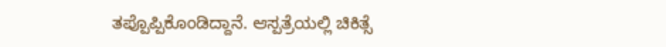ತಪ್ಪೊಪ್ಪಿಕೊಂಡಿದ್ದಾನೆ. ಆಸ್ಪತ್ರೆಯಲ್ಲಿ ಚಿಕಿತ್ಸೆ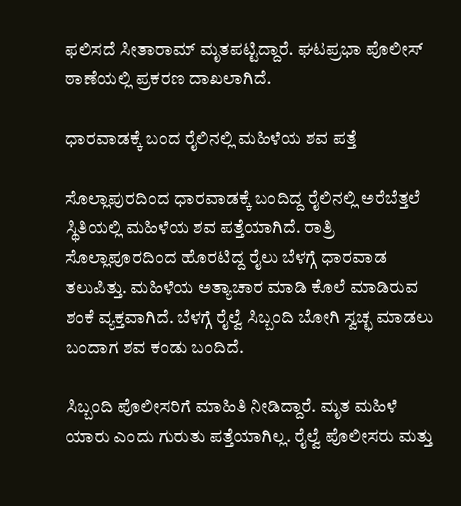ಫಲಿಸದೆ ಸೀತಾರಾಮ್‌ ಮೃತಪಟ್ಟಿದ್ದಾರೆ. ಘಟಪ್ರಭಾ ಪೊಲೀಸ್ ಠಾಣೆಯಲ್ಲಿ ಪ್ರಕರಣ ದಾಖಲಾಗಿದೆ.

ಧಾರವಾಡಕ್ಕೆ ಬಂದ ರೈಲಿನಲ್ಲಿ ಮಹಿಳೆಯ ಶವ ಪತ್ತೆ

ಸೊಲ್ಲಾಪುರದಿಂದ ಧಾರವಾಡಕ್ಕೆ ಬಂದಿದ್ದ ರೈಲಿನಲ್ಲಿ ಅರೆಬೆತ್ತಲೆ ಸ್ಥಿತಿಯಲ್ಲಿ ಮಹಿಳೆಯ ಶವ ಪತ್ತೆಯಾಗಿದೆ. ರಾತ್ರಿ ಸೊಲ್ಲಾಪೂರದಿಂದ ಹೊರಟಿದ್ದ ರೈಲು ಬೆಳಗ್ಗೆ ಧಾರವಾಡ ತಲುಪಿತ್ತು. ಮಹಿಳೆಯ ಅತ್ಯಾಚಾರ ಮಾಡಿ ಕೊಲೆ ಮಾಡಿರುವ ಶಂಕೆ ವ್ಯಕ್ತವಾಗಿದೆ. ಬೆಳಗ್ಗೆ ರೈಲ್ವೆ ಸಿಬ್ಬಂದಿ ಬೋಗಿ ಸ್ವಚ್ಛ ಮಾಡಲು ಬಂದಾಗ ಶವ ಕಂಡು ಬಂದಿದೆ.

ಸಿಬ್ಬಂದಿ ಪೊಲೀಸರಿಗೆ ಮಾಹಿತಿ ನೀಡಿದ್ದಾರೆ. ಮೃತ ಮಹಿಳೆ ಯಾರು ಎಂದು ಗುರುತು ಪತ್ತೆಯಾಗಿಲ್ಲ. ರೈಲ್ವೆ ಪೊಲೀಸರು ಮತ್ತು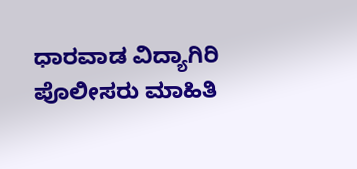ಧಾರವಾಡ ವಿದ್ಯಾಗಿರಿ ಪೊಲೀಸರು ಮಾಹಿತಿ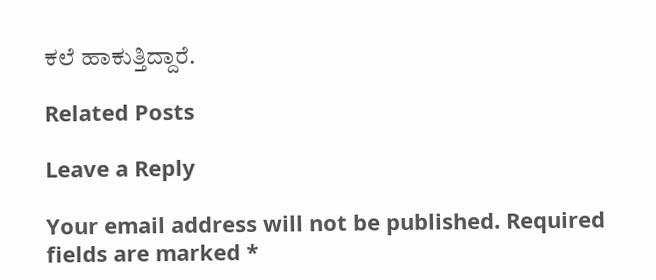ಕಲೆ ಹಾಕುತ್ತಿದ್ದಾರೆ.

Related Posts

Leave a Reply

Your email address will not be published. Required fields are marked *